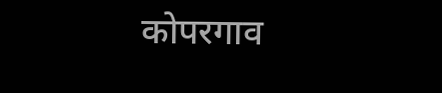कोपरगाव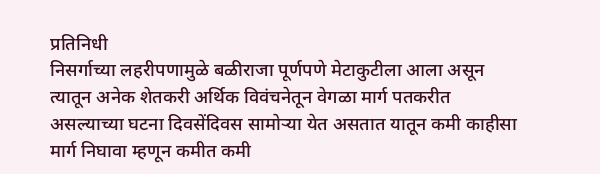प्रतिनिधी
निसर्गाच्या लहरीपणामुळे बळीराजा पूर्णपणे मेटाकुटीला आला असून त्यातून अनेक शेतकरी अर्थिक विवंचनेतून वेगळा मार्ग पतकरीत असल्याच्या घटना दिवसेंदिवस सामोऱ्या येत असतात यातून कमी काहीसा मार्ग निघावा म्हणून कमीत कमी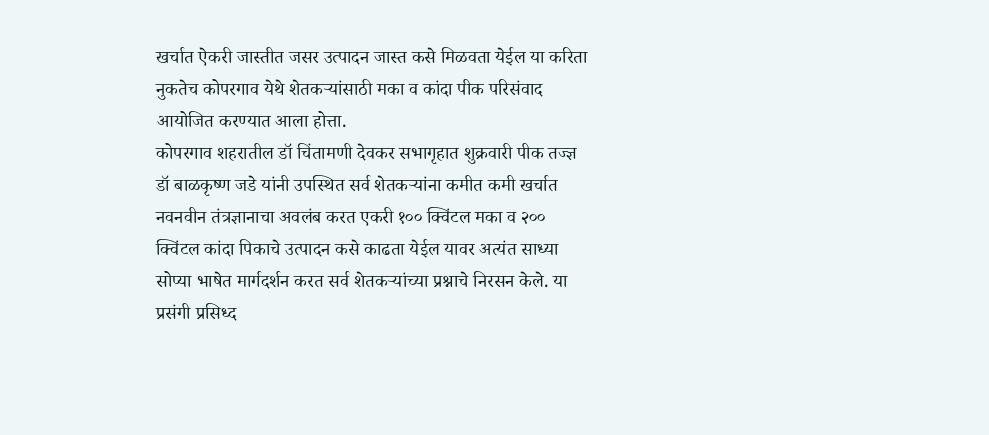खर्चात ऐकरी जास्तीत जसर उत्पादन जास्त कसे मिळवता येईल या करिता नुकतेच कोपरगाव येथे शेतकऱ्यांसाठी मका व कांदा पीक परिसंवाद आयोजित करण्यात आला होत्ता.
कोपरगाव शहरातील डॉ चिंतामणी देवकर सभागृहात शुक्रवारी पीक तज्ज्ञ डॉ बाळकृष्ण जडे यांनी उपस्थित सर्व शेतकऱ्यांना कमीत कमी खर्चात नवनवीन तंत्रज्ञानाचा अवलंब करत एकरी १०० क्विंटल मका व २०० क्विंटल कांदा पिकाचे उत्पादन कसे काढता येईल यावर अत्यंत साध्या सोप्या भाषेत मार्गदर्शन करत सर्व शेतकऱ्यांच्या प्रश्नाचे निरसन केले. या प्रसंगी प्रसिध्द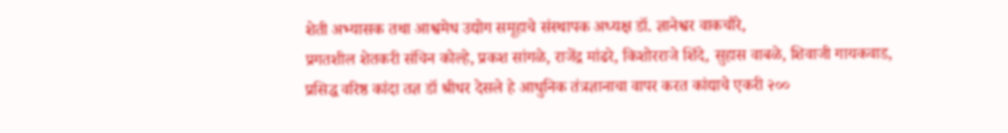शेती अभ्यासक तथा आश्वमेध उद्योग समूहाचे संस्थापक अध्यक्ष डॉ. ज्ञानेश्वर वाकचौरे,
प्रगतशील शेतकरी संचिन कोल्हे, प्रकश सांगळे, राजेंद्र मांढरे, किशोरराजे शिंदे, सुहास वाबळे, शिवाजी गायकवाड,
प्रसिद्ध वरिष्ठ कांदा तज्ञ डॉ श्रीधर देसले हे आधुनिक तंत्रज्ञानाचा वापर करत कांद्याचे एकरी २००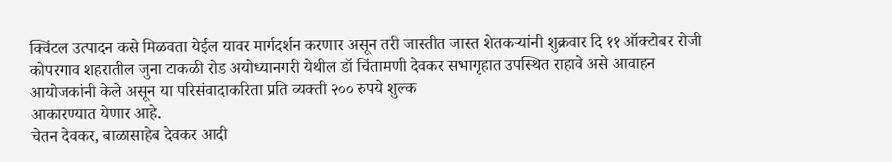क्विंटल उत्पादन कसे मिळवता येईल यावर मार्गदर्शन करणार असून तरी जास्तीत जास्त शेतकऱ्यांनी शुक्रवार दि ११ ऑक्टोबर रोजी कोपरगाव शहरातील जुना टाकळी रोड अयोध्यानगरी येथील डॉ चिंतामणी देवकर सभागृहात उपस्थित राहावे असे आवाहन आयोजकांनी केले असून या परिसंवादाकरिता प्रति व्यक्ती २०० रुपये शुल्क
आकारण्यात येणार आहे.
चेतन देवकर, बाळासाहेब देवकर आदी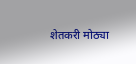शेतकरी मोठ्या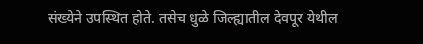संख्येने उपस्थित होते. तसेच धुळे जिल्ह्यातील देवपूर येथील